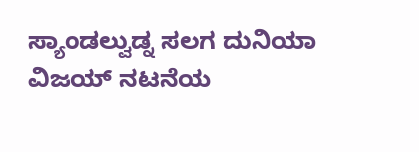ಸ್ಯಾಂಡಲ್ವುಡ್ನ ಸಲಗ ದುನಿಯಾ ವಿಜಯ್ ನಟನೆಯ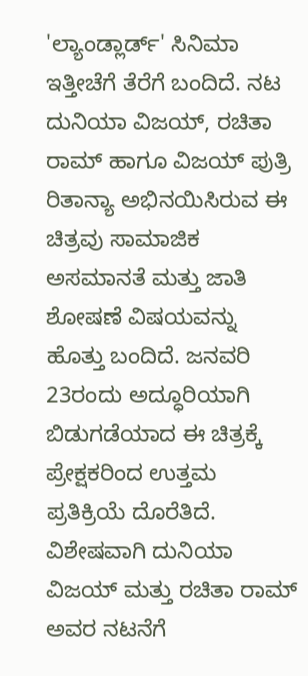'ಲ್ಯಾಂಡ್ಲಾರ್ಡ್' ಸಿನಿಮಾ ಇತ್ತೀಚೆಗೆ ತೆರೆಗೆ ಬಂದಿದೆ. ನಟ ದುನಿಯಾ ವಿಜಯ್, ರಚಿತಾ ರಾಮ್ ಹಾಗೂ ವಿಜಯ್ ಪುತ್ರಿ ರಿತಾನ್ಯಾ ಅಭಿನಯಿಸಿರುವ ಈ ಚಿತ್ರವು ಸಾಮಾಜಿಕ ಅಸಮಾನತೆ ಮತ್ತು ಜಾತಿ ಶೋಷಣೆ ವಿಷಯವನ್ನು ಹೊತ್ತು ಬಂದಿದೆ. ಜನವರಿ 23ರಂದು ಅದ್ಧೂರಿಯಾಗಿ ಬಿಡುಗಡೆಯಾದ ಈ ಚಿತ್ರಕ್ಕೆ ಪ್ರೇಕ್ಷಕರಿಂದ ಉತ್ತಮ ಪ್ರತಿಕ್ರಿಯೆ ದೊರೆತಿದೆ. ವಿಶೇಷವಾಗಿ ದುನಿಯಾ ವಿಜಯ್ ಮತ್ತು ರಚಿತಾ ರಾಮ್ ಅವರ ನಟನೆಗೆ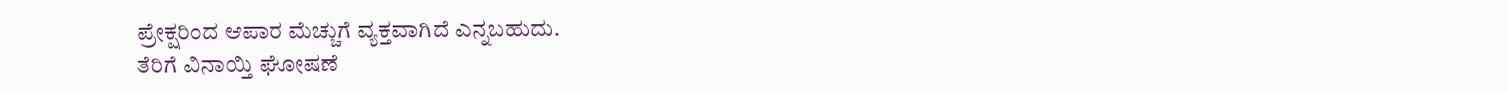ಪ್ರೇಕ್ಷರಿಂದ ಆಪಾರ ಮೆಚ್ಚುಗೆ ವ್ಯಕ್ತವಾಗಿದೆ ಎನ್ನಬಹುದು.
ತೆರಿಗೆ ವಿನಾಯ್ತಿ ಘೋಷಣೆ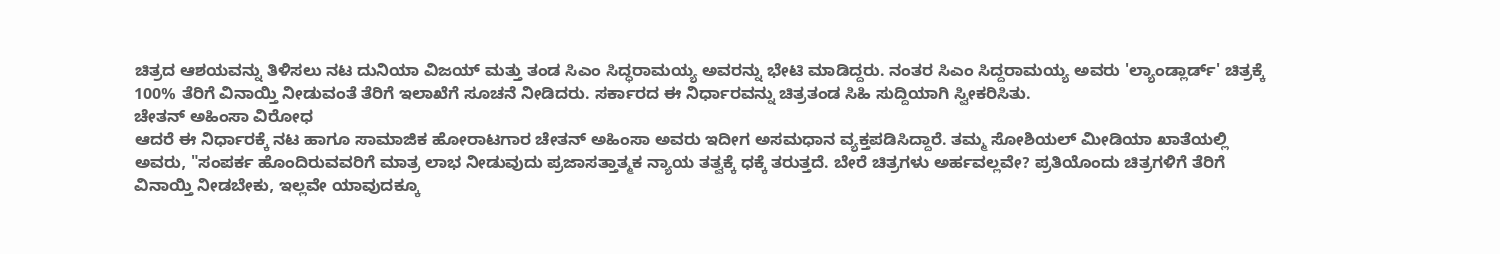ಚಿತ್ರದ ಆಶಯವನ್ನು ತಿಳಿಸಲು ನಟ ದುನಿಯಾ ವಿಜಯ್ ಮತ್ತು ತಂಡ ಸಿಎಂ ಸಿದ್ಧರಾಮಯ್ಯ ಅವರನ್ನು ಭೇಟಿ ಮಾಡಿದ್ದರು. ನಂತರ ಸಿಎಂ ಸಿದ್ದರಾಮಯ್ಯ ಅವರು 'ಲ್ಯಾಂಡ್ಲಾರ್ಡ್' ಚಿತ್ರಕ್ಕೆ 100% ತೆರಿಗೆ ವಿನಾಯ್ತಿ ನೀಡುವಂತೆ ತೆರಿಗೆ ಇಲಾಖೆಗೆ ಸೂಚನೆ ನೀಡಿದರು. ಸರ್ಕಾರದ ಈ ನಿರ್ಧಾರವನ್ನು ಚಿತ್ರತಂಡ ಸಿಹಿ ಸುದ್ದಿಯಾಗಿ ಸ್ವೀಕರಿಸಿತು.
ಚೇತನ್ ಅಹಿಂಸಾ ವಿರೋಧ
ಆದರೆ ಈ ನಿರ್ಧಾರಕ್ಕೆ ನಟ ಹಾಗೂ ಸಾಮಾಜಿಕ ಹೋರಾಟಗಾರ ಚೇತನ್ ಅಹಿಂಸಾ ಅವರು ಇದೀಗ ಅಸಮಧಾನ ವ್ಯಕ್ತಪಡಿಸಿದ್ದಾರೆ. ತಮ್ಮ ಸೋಶಿಯಲ್ ಮೀಡಿಯಾ ಖಾತೆಯಲ್ಲಿ ಅವರು, "ಸಂಪರ್ಕ ಹೊಂದಿರುವವರಿಗೆ ಮಾತ್ರ ಲಾಭ ನೀಡುವುದು ಪ್ರಜಾಸತ್ತಾತ್ಮಕ ನ್ಯಾಯ ತತ್ವಕ್ಕೆ ಧಕ್ಕೆ ತರುತ್ತದೆ. ಬೇರೆ ಚಿತ್ರಗಳು ಅರ್ಹವಲ್ಲವೇ? ಪ್ರತಿಯೊಂದು ಚಿತ್ರಗಳಿಗೆ ತೆರಿಗೆ ವಿನಾಯ್ತಿ ನೀಡಬೇಕು, ಇಲ್ಲವೇ ಯಾವುದಕ್ಕೂ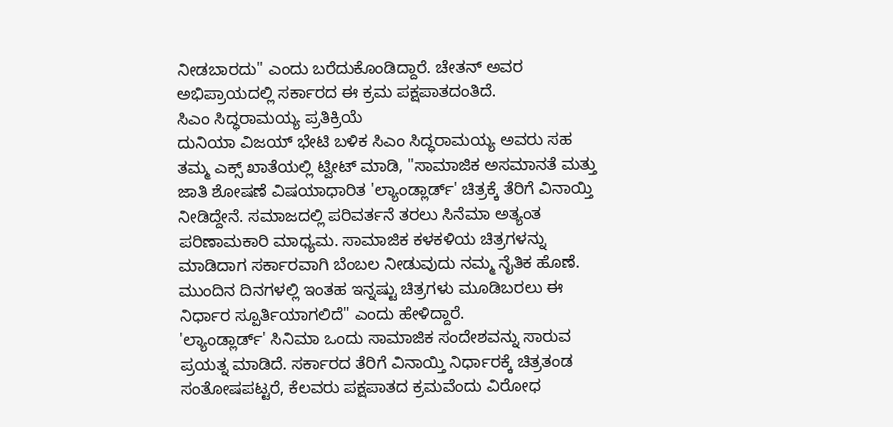ನೀಡಬಾರದು" ಎಂದು ಬರೆದುಕೊಂಡಿದ್ದಾರೆ. ಚೇತನ್ ಅವರ ಅಭಿಪ್ರಾಯದಲ್ಲಿ ಸರ್ಕಾರದ ಈ ಕ್ರಮ ಪಕ್ಷಪಾತದಂತಿದೆ.
ಸಿಎಂ ಸಿದ್ಧರಾಮಯ್ಯ ಪ್ರತಿಕ್ರಿಯೆ
ದುನಿಯಾ ವಿಜಯ್ ಭೇಟಿ ಬಳಿಕ ಸಿಎಂ ಸಿದ್ಧರಾಮಯ್ಯ ಅವರು ಸಹ ತಮ್ಮ ಎಕ್ಸ್ ಖಾತೆಯಲ್ಲಿ ಟ್ವೀಟ್ ಮಾಡಿ, "ಸಾಮಾಜಿಕ ಅಸಮಾನತೆ ಮತ್ತು ಜಾತಿ ಶೋಷಣೆ ವಿಷಯಾಧಾರಿತ 'ಲ್ಯಾಂಡ್ಲಾರ್ಡ್' ಚಿತ್ರಕ್ಕೆ ತೆರಿಗೆ ವಿನಾಯ್ತಿ ನೀಡಿದ್ದೇನೆ. ಸಮಾಜದಲ್ಲಿ ಪರಿವರ್ತನೆ ತರಲು ಸಿನೆಮಾ ಅತ್ಯಂತ ಪರಿಣಾಮಕಾರಿ ಮಾಧ್ಯಮ. ಸಾಮಾಜಿಕ ಕಳಕಳಿಯ ಚಿತ್ರಗಳನ್ನು ಮಾಡಿದಾಗ ಸರ್ಕಾರವಾಗಿ ಬೆಂಬಲ ನೀಡುವುದು ನಮ್ಮ ನೈತಿಕ ಹೊಣೆ. ಮುಂದಿನ ದಿನಗಳಲ್ಲಿ ಇಂತಹ ಇನ್ನಷ್ಟು ಚಿತ್ರಗಳು ಮೂಡಿಬರಲು ಈ ನಿರ್ಧಾರ ಸ್ಪೂರ್ತಿಯಾಗಲಿದೆ" ಎಂದು ಹೇಳಿದ್ದಾರೆ.
'ಲ್ಯಾಂಡ್ಲಾರ್ಡ್' ಸಿನಿಮಾ ಒಂದು ಸಾಮಾಜಿಕ ಸಂದೇಶವನ್ನು ಸಾರುವ ಪ್ರಯತ್ನ ಮಾಡಿದೆ. ಸರ್ಕಾರದ ತೆರಿಗೆ ವಿನಾಯ್ತಿ ನಿರ್ಧಾರಕ್ಕೆ ಚಿತ್ರತಂಡ ಸಂತೋಷಪಟ್ಟರೆ, ಕೆಲವರು ಪಕ್ಷಪಾತದ ಕ್ರಮವೆಂದು ವಿರೋಧ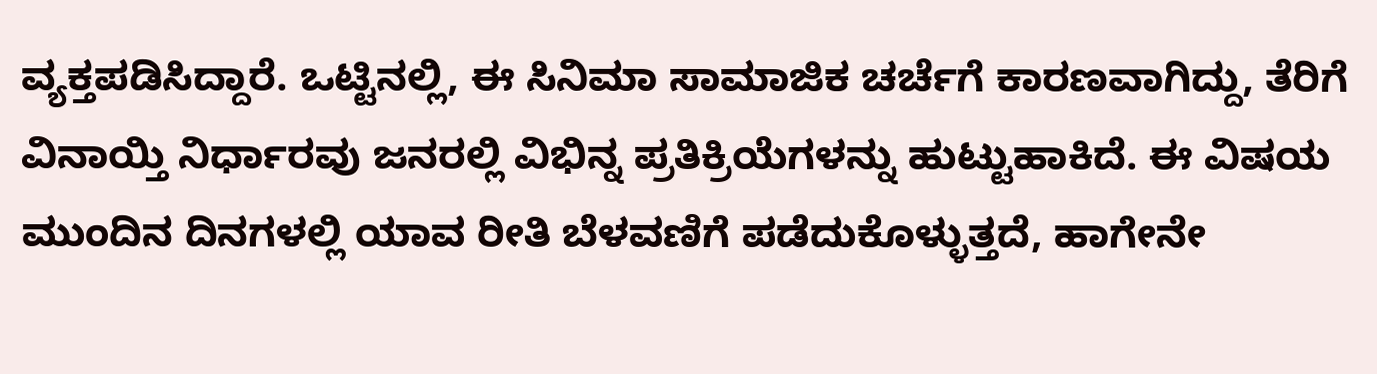ವ್ಯಕ್ತಪಡಿಸಿದ್ದಾರೆ. ಒಟ್ಟಿನಲ್ಲಿ, ಈ ಸಿನಿಮಾ ಸಾಮಾಜಿಕ ಚರ್ಚೆಗೆ ಕಾರಣವಾಗಿದ್ದು, ತೆರಿಗೆ ವಿನಾಯ್ತಿ ನಿರ್ಧಾರವು ಜನರಲ್ಲಿ ವಿಭಿನ್ನ ಪ್ರತಿಕ್ರಿಯೆಗಳನ್ನು ಹುಟ್ಟುಹಾಕಿದೆ. ಈ ವಿಷಯ ಮುಂದಿನ ದಿನಗಳಲ್ಲಿ ಯಾವ ರೀತಿ ಬೆಳವಣಿಗೆ ಪಡೆದುಕೊಳ್ಳುತ್ತದೆ, ಹಾಗೇನೇ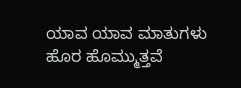ಯಾವ ಯಾವ ಮಾತುಗಳು ಹೊರ ಹೊಮ್ಮುತ್ತವೆ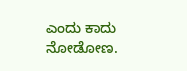ಎಂದು ಕಾದು ನೋಡೋಣ.